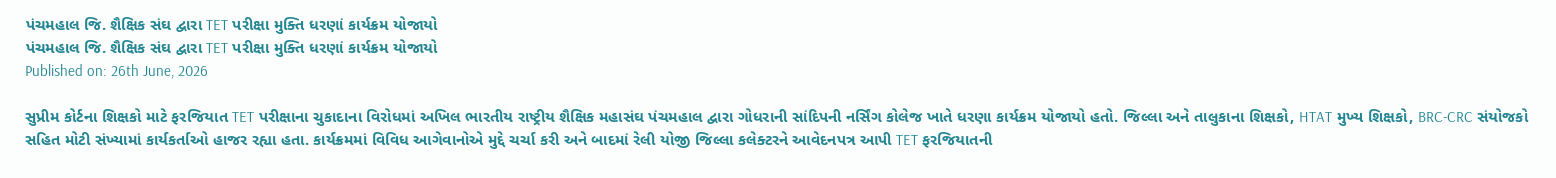પંચમહાલ જિ. શૈક્ષિક સંઘ દ્વારા TET પરીક્ષા મુક્તિ ધરણાં કાર્યક્રમ યોજાયો
પંચમહાલ જિ. શૈક્ષિક સંઘ દ્વારા TET પરીક્ષા મુક્તિ ધરણાં કાર્યક્રમ યોજાયો
Published on: 26th June, 2026

સુપ્રીમ કોર્ટના શિક્ષકો માટે ફરજિયાત TET પરીક્ષાના ચુકાદાના વિરોધમાં અખિલ ભારતીય રાષ્ટ્રીય શૈક્ષિક મહાસંઘ પંચમહાલ દ્વારા ગોધરાની સાંદિપની નર્સિંગ કોલેજ ખાતે ધરણા કાર્યક્રમ યોજાયો હતો. જિલ્લા અને તાલુકાના શિક્ષકો, HTAT મુખ્ય શિક્ષકો, BRC-CRC સંયોજકો સહિત મોટી સંખ્યામાં કાર્યકર્તાઓ હાજર રહ્યા હતા. કાર્યક્રમમાં વિવિધ આગેવાનોએ મુદ્દે ચર્ચા કરી અને બાદમાં રેલી યોજી જિલ્લા કલેક્ટરને આવેદનપત્ર આપી TET ફરજિયાતની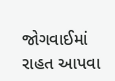જોગવાઈમાં રાહત આપવા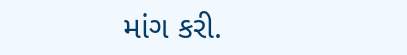માંગ કરી.